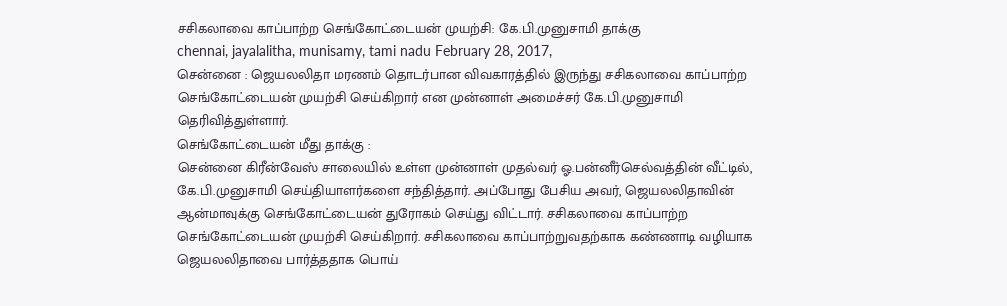சசிகலாவை காப்பாற்ற செங்கோட்டையன் முயற்சி: கே.பி.முனுசாமி தாக்கு
chennai, jayalalitha, munisamy, tami nadu February 28, 2017,
சென்னை : ஜெயலலிதா மரணம் தொடர்பான விவகாரத்தில் இருந்து சசிகலாவை காப்பாற்ற செங்கோட்டையன் முயற்சி செய்கிறார் என முன்னாள் அமைச்சர் கே.பி.முனுசாமி தெரிவித்துள்ளார்.
செங்கோட்டையன் மீது தாக்கு :
சென்னை கிரீன்வேஸ் சாலையில் உள்ள முன்னாள் முதல்வர் ஓ.பன்னீர்செல்வத்தின் வீட்டில், கே.பி.முனுசாமி செய்தியாளர்களை சந்தித்தார். அப்போது பேசிய அவர், ஜெயலலிதாவின் ஆன்மாவுக்கு செங்கோட்டையன் துரோகம் செய்து விட்டார். சசிகலாவை காப்பாற்ற செங்கோட்டையன் முயற்சி செய்கிறார். சசிகலாவை காப்பாற்றுவதற்காக கண்ணாடி வழியாக ஜெயலலிதாவை பார்த்ததாக பொய்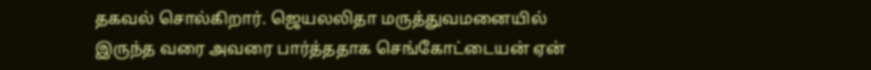தகவல் சொல்கிறார். ஜெயலலிதா மருத்துவமனையில் இருந்த வரை அவரை பார்த்ததாக செங்கோட்டையன் ஏன்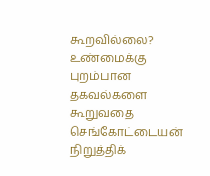கூறவில்லை? உண்மைக்கு புறம்பான தகவல்களை கூறுவதை செங்கோட்டையன் நிறுத்திக்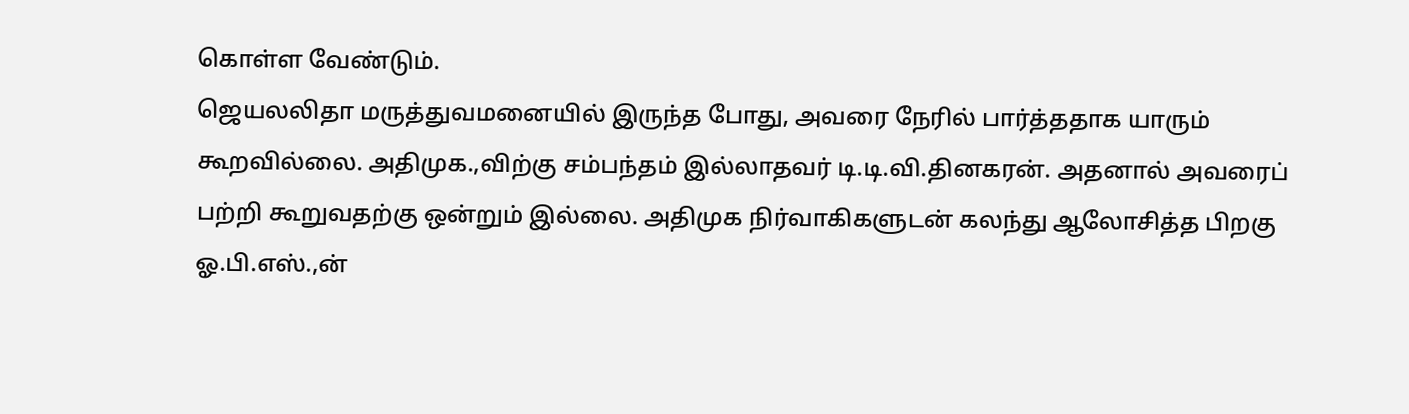கொள்ள வேண்டும்.
ஜெயலலிதா மருத்துவமனையில் இருந்த போது, அவரை நேரில் பார்த்ததாக யாரும் கூறவில்லை. அதிமுக.,விற்கு சம்பந்தம் இல்லாதவர் டி.டி.வி.தினகரன். அதனால் அவரைப் பற்றி கூறுவதற்கு ஒன்றும் இல்லை. அதிமுக நிர்வாகிகளுடன் கலந்து ஆலோசித்த பிறகு ஓ.பி.எஸ்.,ன்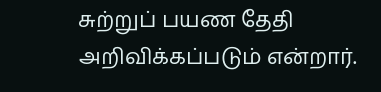சுற்றுப் பயண தேதி அறிவிக்கப்படும் என்றார்.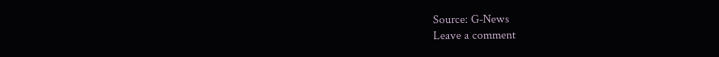Source: G-News
Leave a comment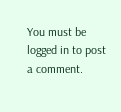You must be logged in to post a comment.